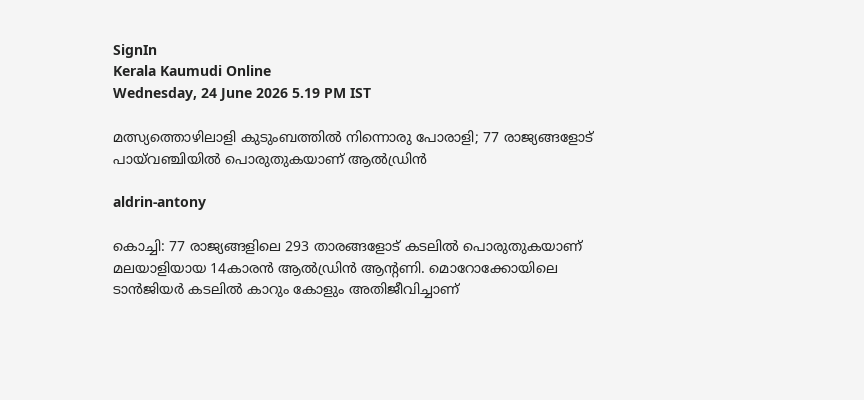SignIn
Kerala Kaumudi Online
Wednesday, 24 June 2026 5.19 PM IST

മത്സ്യത്തൊഴിലാളി കുടുംബത്തിൽ നിന്നൊരു പോരാളി; 77 രാജ്യങ്ങളോട് പായ്‌വഞ്ചിയിൽ പൊരുതുകയാണ് ആൽഡ്രിൻ

aldrin-antony

കൊച്ചി: 77 രാജ്യങ്ങളിലെ 293 താരങ്ങളോട് കടലിൽ പൊരുതുകയാണ് മലയാളിയായ 14കാരൻ ആൽഡ്രിൻ ആന്റണി. മൊറോക്കോയിലെ ടാൻജിയർ കടലിൽ കാറും കോളും അതിജീവിച്ചാണ്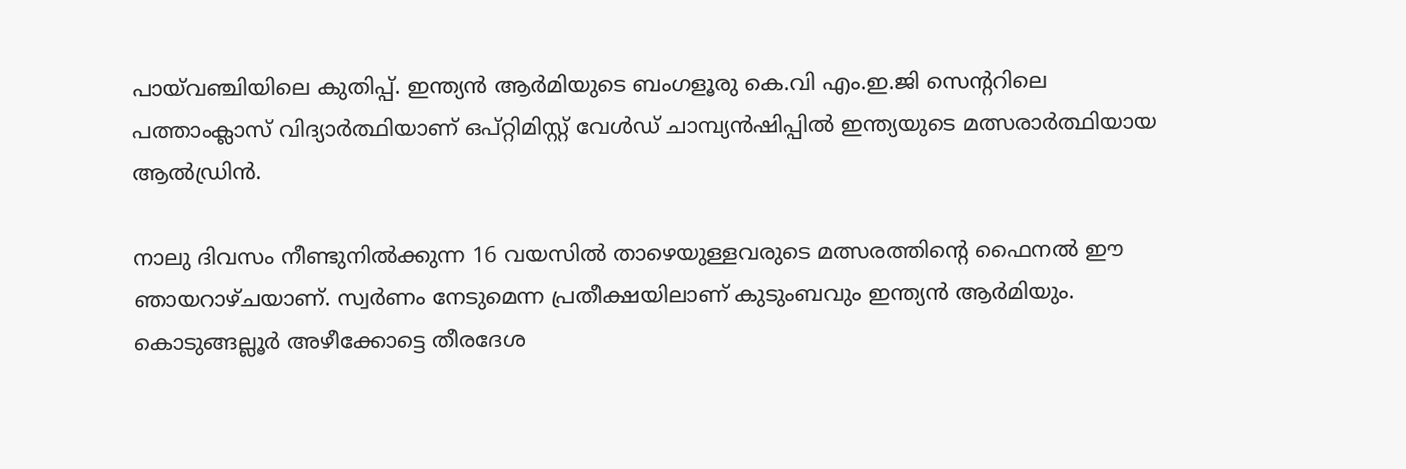പായ്‌വഞ്ചിയിലെ കുതിപ്പ്. ഇന്ത്യൻ ആർമിയുടെ ബംഗളൂരു കെ.വി എം.ഇ.ജി സെന്ററിലെ പത്താംക്ലാസ് വിദ്യാർത്ഥിയാണ് ഒപ്റ്റിമിസ്റ്റ് വേൾഡ് ചാമ്പ്യൻഷിപ്പിൽ ഇന്ത്യയുടെ മത്സരാർത്ഥിയായ ആൽഡ്രിൻ.

നാലു ദിവസം നീണ്ടുനിൽക്കുന്ന 16 വയസിൽ താഴെയുള്ളവരുടെ മത്സരത്തിന്റെ ഫൈനൽ ഈ ഞായറാഴ്ചയാണ്. സ്വർണം നേടുമെന്ന പ്രതീക്ഷയിലാണ് കുടുംബവും ഇന്ത്യൻ ആർമിയും. കൊടുങ്ങല്ലൂർ അഴീക്കോട്ടെ തീരദേശ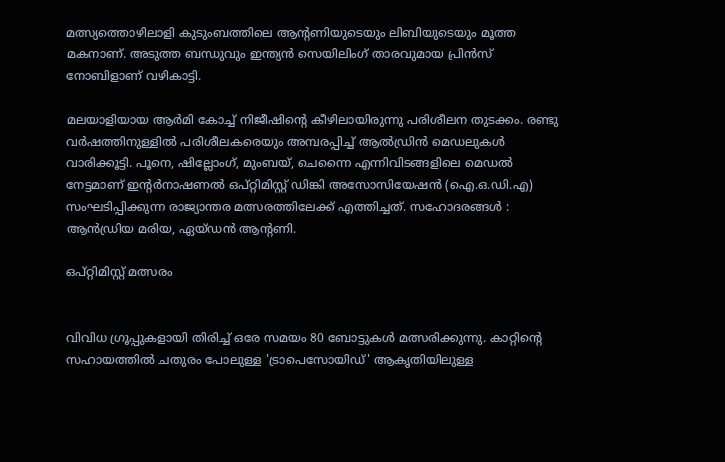മത്സ്യത്തൊഴിലാളി കുടുംബത്തിലെ ആന്റണിയുടെയും ലിബിയുടെയും മൂത്ത മകനാണ്. അടുത്ത ബന്ധുവും ഇന്ത്യൻ സെയിലിംഗ് താരവുമായ പ്രിൻസ് നോബിളാണ് വഴികാട്ടി.

മലയാളിയായ ആർമി കോച്ച് നിജീഷിന്റെ കീഴിലായിരുന്നു പരിശീലന തുടക്കം. രണ്ടു വർഷത്തിനുള്ളിൽ പരിശീലകരെയും അമ്പരപ്പിച്ച് ആൽഡ്രിൻ മെഡലുകൾ വാരിക്കൂട്ടി. പൂനെ, ഷില്ലോംഗ്, മുംബയ്, ചെന്നൈ എന്നിവിടങ്ങളിലെ മെഡൽ നേട്ടമാണ് ഇന്റർനാഷണൽ ഒപ്റ്റിമിസ്റ്റ് ഡിങ്കി അസോസിയേഷൻ (ഐ.ഒ.ഡി.എ) സംഘടിപ്പിക്കുന്ന രാജ്യാന്തര മത്സരത്തിലേക്ക് എത്തിച്ചത്. സഹോദരങ്ങൾ : ആൻഡ്രിയ മരിയ, ഏയ്ഡൻ ആന്റണി.

ഒപ്റ്റിമിസ്റ്റ് മത്സരം


വിവിധ ഗ്രൂപ്പുകളായി തിരിച്ച് ഒരേ സമയം 80 ബോട്ടുകൾ മത്സരിക്കുന്നു. കാറ്റിന്റെ സഹായത്തിൽ ചതുരം പോലുള്ള 'ട്രാപെസോയിഡ്' ആകൃതിയിലുള്ള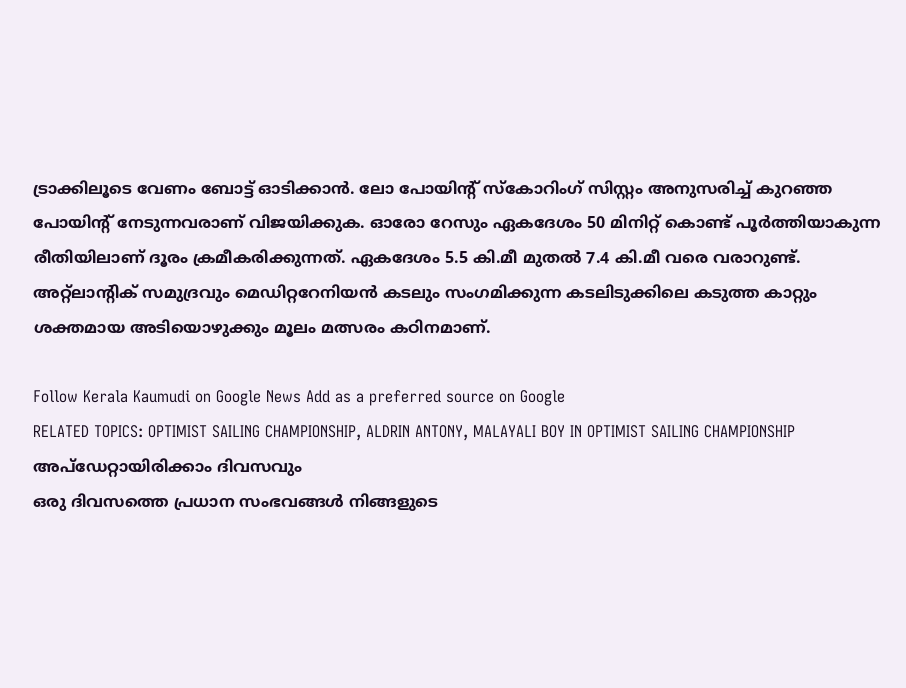ട്രാക്കിലൂടെ വേണം ബോട്ട് ഓടിക്കാൻ. ലോ പോയിന്റ് സ്കോറിംഗ് സിസ്റ്റം അനുസരിച്ച് കുറഞ്ഞ പോയിന്റ് നേടുന്നവരാണ് വിജയിക്കുക. ഓരോ റേസും ഏകദേശം 50 മിനിറ്റ് കൊണ്ട് പൂർത്തിയാകുന്ന രീതിയിലാണ് ദൂരം ക്രമീകരിക്കുന്നത്‌. ഏകദേശം 5.5 കി.മീ മുതൽ 7.4 കി.മീ വരെ വരാറുണ്ട്. അറ്റ്‌ലാന്റിക് സമുദ്രവും മെഡിറ്ററേനിയൻ കടലും സംഗമിക്കുന്ന കടലിടുക്കിലെ കടുത്ത കാറ്റും ശക്തമായ അടിയൊഴുക്കും മൂലം മത്സരം കഠിനമാണ്.

Follow Kerala Kaumudi on Google News Add as a preferred source on Google
RELATED TOPICS: OPTIMIST SAILING CHAMPIONSHIP, ALDRIN ANTONY, MALAYALI BOY IN OPTIMIST SAILING CHAMPIONSHIP
അപ്ഡേറ്റായിരിക്കാം ദിവസവും
ഒരു ദിവസത്തെ പ്രധാന സംഭവങ്ങൾ നിങ്ങളുടെ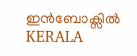ഇൻബോക്സിൽ
KERALA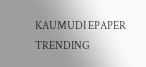KAUMUDI EPAPER
TRENDING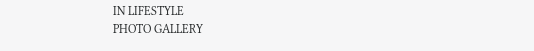IN LIFESTYLE
PHOTO GALLERY